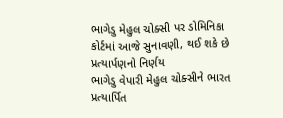ભાગેડુ મેહુલ ચોક્સી પર ડોમિનિકા કોર્ટમાં આજે સુનાવણી, થઈ શકે છે પ્રત્યાર્પણનો નિર્ણય
ભાગેડુ વેપારી મેહુલ ચોક્સીને ભારત પ્રત્યાર્પિત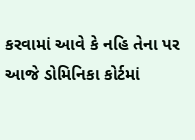કરવામાં આવે કે નહિ તેના પર આજે ડોમિનિકા કોર્ટમાં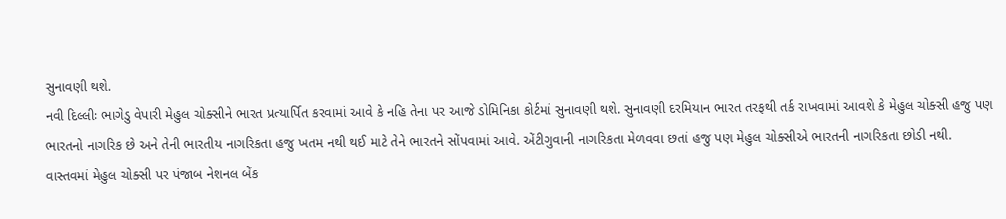સુનાવણી થશે.
નવી દિલ્લીઃ ભાગેડુ વેપારી મેહુલ ચોક્સીને ભારત પ્રત્યાર્પિત કરવામાં આવે કે નહિ તેના પર આજે ડોમિનિકા કોર્ટમાં સુનાવણી થશે. સુનાવણી દરમિયાન ભારત તરફથી તર્ક રાખવામાં આવશે કે મેહુલ ચોક્સી હજુ પણ ભારતનો નાગરિક છે અને તેની ભારતીય નાગરિકતા હજુ ખતમ નથી થઈ માટે તેને ભારતને સોંપવામાં આવે. એંટીગુવાની નાગરિકતા મેળવવા છતાં હજુ પણ મેહુલ ચોક્સીએ ભારતની નાગરિકતા છોડી નથી. વાસ્તવમાં મેહુલ ચોક્સી પર પંજાબ નેશનલ બેંક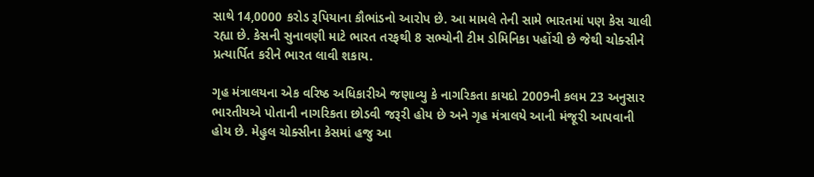સાથે 14,0000 કરોડ રૂપિયાના કૌભાંડનો આરોપ છે. આ મામલે તેની સામે ભારતમાં પણ કેસ ચાલી રહ્યા છે. કેસની સુનાવણી માટે ભારત તરફથી 8 સભ્યોની ટીમ ડોમિનિકા પહોંચી છે જેથી ચોક્સીને પ્રત્યાર્પિત કરીને ભારત લાવી શકાય.

ગૃહ મંત્રાલયના એક વરિષ્ઠ અધિકારીએ જણાવ્યુ કે નાગરિકતા કાયદો 2009ની કલમ 23 અનુસાર ભારતીયએ પોતાની નાગરિકતા છોડવી જરૂરી હોય છે અને ગૃહ મંત્રાલયે આની મંજૂરી આપવાની હોય છે. મેહુલ ચોક્સીના કેસમાં હજુ આ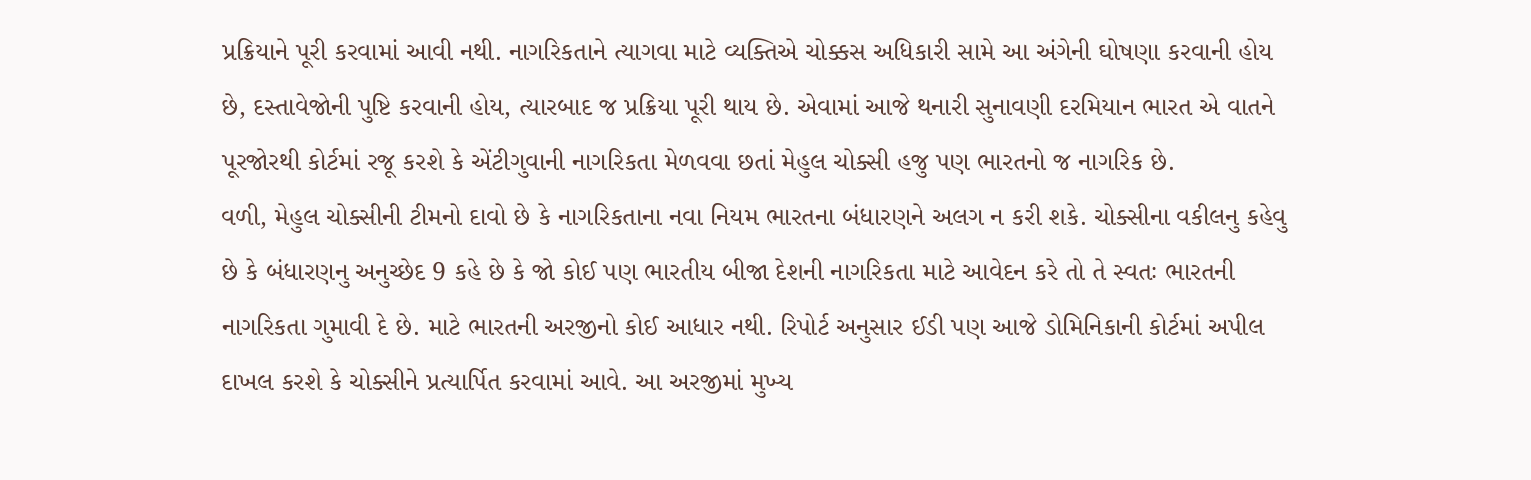પ્રક્રિયાને પૂરી કરવામાં આવી નથી. નાગરિકતાને ત્યાગવા માટે વ્યક્તિએ ચોક્કસ અધિકારી સામે આ અંગેની ઘોષણા કરવાની હોય છે, દસ્તાવેજોની પુષ્ટિ કરવાની હોય, ત્યારબાદ જ પ્રક્રિયા પૂરી થાય છે. એવામાં આજે થનારી સુનાવણી દરમિયાન ભારત એ વાતને પૂરજોરથી કોર્ટમાં રજૂ કરશે કે એંટીગુવાની નાગરિકતા મેળવવા છતાં મેહુલ ચોક્સી હજુ પણ ભારતનો જ નાગરિક છે.
વળી, મેહુલ ચોક્સીની ટીમનો દાવો છે કે નાગરિકતાના નવા નિયમ ભારતના બંધારણને અલગ ન કરી શકે. ચોક્સીના વકીલનુ કહેવુ છે કે બંધારણનુ અનુચ્છેદ 9 કહે છે કે જો કોઈ પણ ભારતીય બીજા દેશની નાગરિકતા માટે આવેદન કરે તો તે સ્વતઃ ભારતની નાગરિકતા ગુમાવી દે છે. માટે ભારતની અરજીનો કોઈ આધાર નથી. રિપોર્ટ અનુસાર ઈડી પણ આજે ડોમિનિકાની કોર્ટમાં અપીલ દાખલ કરશે કે ચોક્સીને પ્રત્યાર્પિત કરવામાં આવે. આ અરજીમાં મુખ્ય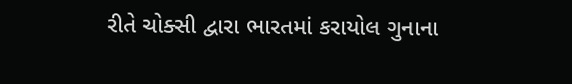રીતે ચોક્સી દ્વારા ભારતમાં કરાયોલ ગુનાના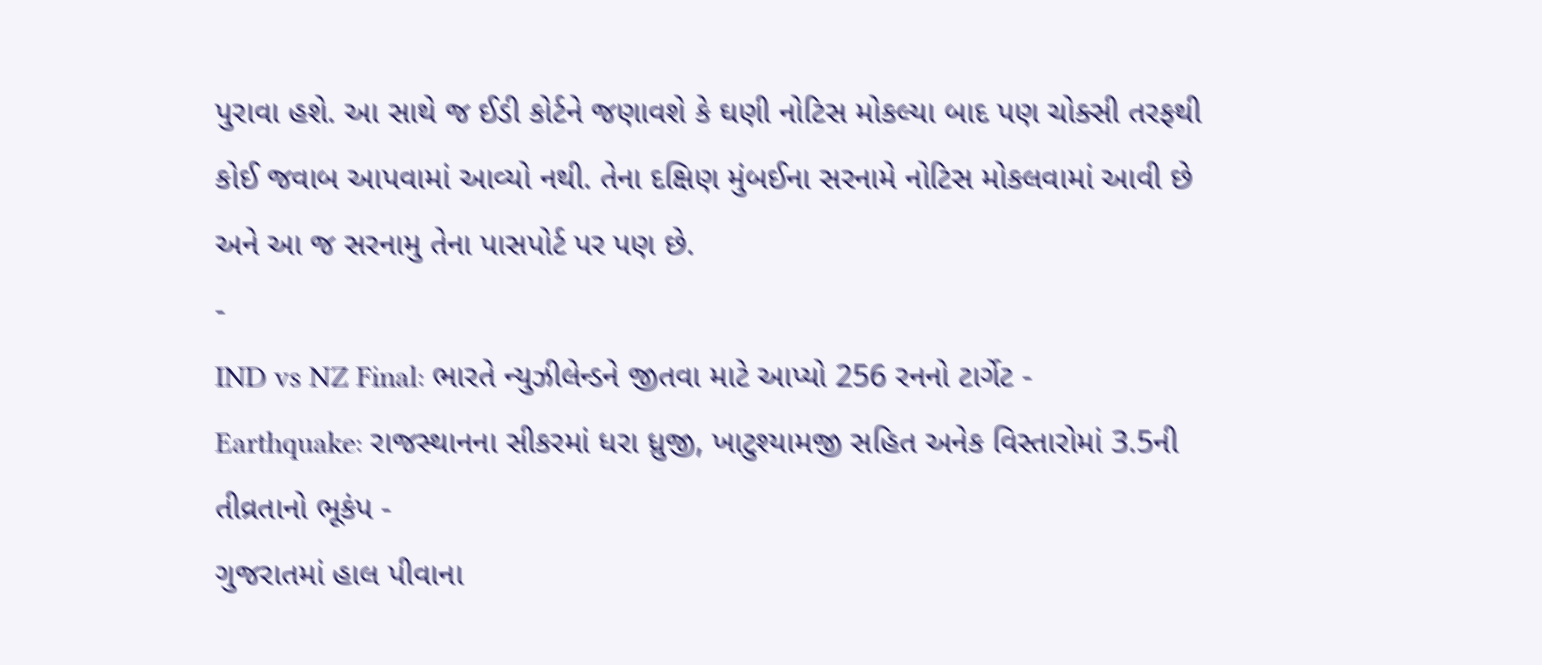પુરાવા હશે. આ સાથે જ ઈડી કોર્ટને જણાવશે કે ઘણી નોટિસ મોકલ્યા બાદ પણ ચોક્સી તરફથી કોઈ જવાબ આપવામાં આવ્યો નથી. તેના દક્ષિણ મુંબઈના સરનામે નોટિસ મોકલવામાં આવી છે અને આ જ સરનામુ તેના પાસપોર્ટ પર પણ છે.
-
IND vs NZ Final: ભારતે ન્યુઝીલેન્ડને જીતવા માટે આપ્યો 256 રનનો ટાર્ગેટ -
Earthquake: રાજસ્થાનના સીકરમાં ધરા ધ્રુજી, ખાટુશ્યામજી સહિત અનેક વિસ્તારોમાં 3.5ની તીવ્રતાનો ભૂકંપ -
ગુજરાતમાં હાલ પીવાના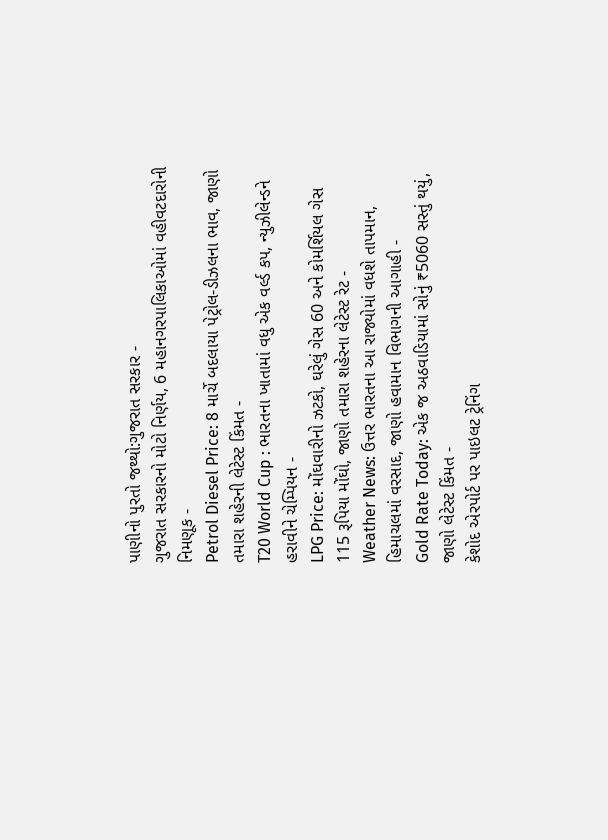પાણીનો પુરતો જથ્થો:ગુજરાત સરકાર -
ગુજરાત સરકારનો મોટો નિર્ણય, 6 મહાનગરપાલિકાઓમાં વહીવટદારોની નિમણૂક -
Petrol Diesel Price: 8 માર્ચે બદલાયા પેટ્રોલ-ડીઝલના ભાવ, જાણો તમારા શહેરની લેટેસ્ટ કિંમત -
T20 World Cup : ભારતના ખાતામાં વધુ એક વર્લ્ડ કપ, ન્યુઝીલેન્ડને હરાવીને ચેમ્પિયન -
LPG Price: મોંઘવારીનો ઝટકો, ઘરેલું ગેસ 60 અને કોમર્શિયલ ગેસ 115 રૂપિયા મોંઘો, જાણો તમારા શહેરના લેટેસ્ટ રેટ -
Weather News: ઉત્તર ભારતના આ રાજ્યોમાં વધશે તાપમાન, હિમાચલમાં વરસાદ, જાણો હવામાન વિભાગની આગાહી -
Gold Rate Today: એક જ અઠવાડિયામાં સોનું ₹5060 સસ્તું થયું, જાણો લેટેસ્ટ કિંમત -
કેશોદ એરપોર્ટ પર પાઇલટ ટ્રેનિંગ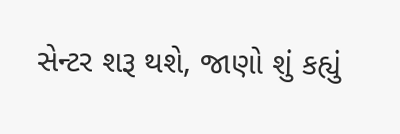સેન્ટર શરૂ થશે, જાણો શું કહ્યું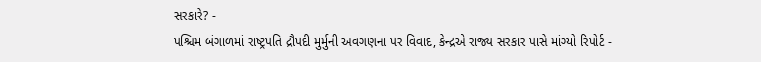સરકારે? -
પશ્ચિમ બંગાળમાં રાષ્ટ્રપતિ દ્રૌપદી મુર્મુની અવગણના પર વિવાદ, કેન્દ્રએ રાજ્ય સરકાર પાસે માંગ્યો રિપોર્ટ -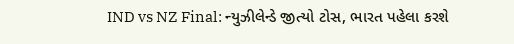IND vs NZ Final: ન્યુઝીલેન્ડે જીત્યો ટોસ, ભારત પહેલા કરશે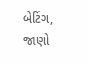બેટિંગ, જાણો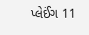પ્લેઈંગ 11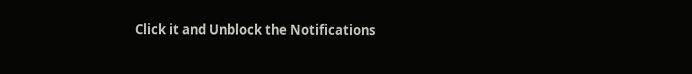Click it and Unblock the Notifications